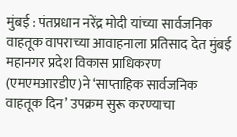मुंबई : पंतप्रधान नरेंद्र मोदी यांच्या सार्वजनिक वाहतूक वापराच्या आवाहनाला प्रतिसाद देत मुंबई महानगर प्रदेश विकास प्राधिकरण (एमएमआरडीए)ने ‘साप्ताहिक सार्वजनिक वाहतूक दिन’ उपक्रम सुरू करण्याचा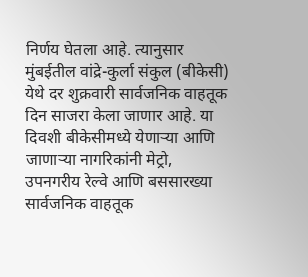निर्णय घेतला आहे. त्यानुसार मुंबईतील वांद्रे-कुर्ला संकुल (बीकेसी) येथे दर शुक्रवारी सार्वजनिक वाहतूक दिन साजरा केला जाणार आहे. या दिवशी बीकेसीमध्ये येणाऱ्या आणि जाणाऱ्या नागरिकांनी मेट्रो, उपनगरीय रेल्वे आणि बससारख्या सार्वजनिक वाहतूक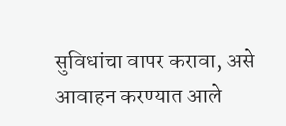सुविधांचा वापर करावा, असे आवाहन करण्यात आले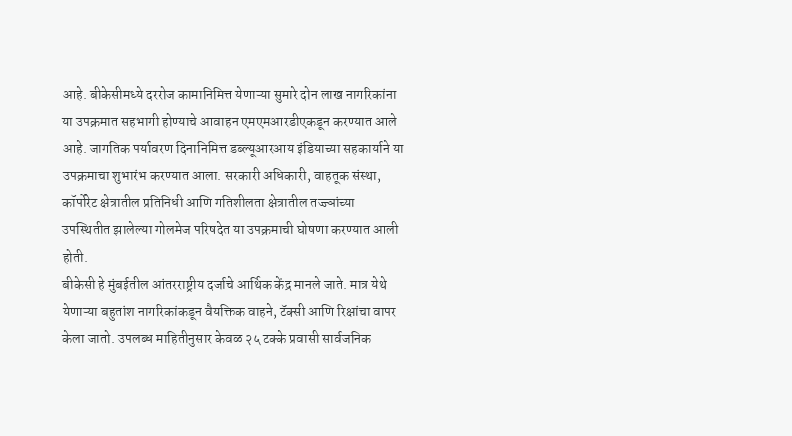आहे. बीकेसीमध्ये दररोज कामानिमित्त येणाऱ्या सुमारे दोन लाख नागरिकांना या उपक्रमात सहभागी होण्याचे आवाहन एमएमआरडीएकडून करण्यात आले आहे. जागतिक पर्यावरण दिनानिमित्त डब्ल्यूआरआय इंडियाच्या सहकार्याने या उपक्रमाचा शुभारंभ करण्यात आला. सरकारी अधिकारी, वाहतूक संस्था, कॉर्पोरेट क्षेत्रातील प्रतिनिधी आणि गतिशीलता क्षेत्रातील तज्ज्ञांच्या उपस्थितीत झालेल्या गोलमेज परिषदेत या उपक्रमाची घोषणा करण्यात आली होती.
बीकेसी हे मुंबईतील आंतरराष्ट्रीय दर्जाचे आर्थिक केंद्र मानले जाते. मात्र येथे येणाऱ्या बहुतांश नागरिकांकडून वैयक्तिक वाहने, टॅक्सी आणि रिक्षांचा वापर केला जातो. उपलब्ध माहितीनुसार केवळ २५ टक्के प्रवासी सार्वजनिक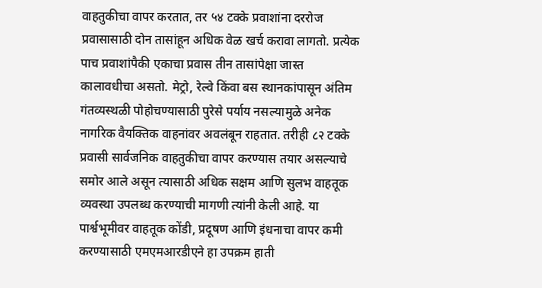वाहतुकीचा वापर करतात, तर ५४ टक्के प्रवाशांना दररोज प्रवासासाठी दोन तासांहून अधिक वेळ खर्च करावा लागतो. प्रत्येक पाच प्रवाशांपैकी एकाचा प्रवास तीन तासांपेक्षा जास्त कालावधीचा असतो. मेट्रो, रेल्वे किंवा बस स्थानकांपासून अंतिम गंतव्यस्थळी पोहोचण्यासाठी पुरेसे पर्याय नसल्यामुळे अनेक नागरिक वैयक्तिक वाहनांवर अवलंबून राहतात. तरीही ८२ टक्के प्रवासी सार्वजनिक वाहतुकीचा वापर करण्यास तयार असल्याचे समोर आले असून त्यासाठी अधिक सक्षम आणि सुलभ वाहतूक व्यवस्था उपलब्ध करण्याची मागणी त्यांनी केली आहे. या पार्श्वभूमीवर वाहतूक कोंडी, प्रदूषण आणि इंधनाचा वापर कमी करण्यासाठी एमएमआरडीएने हा उपक्रम हाती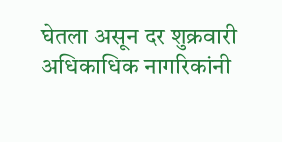घेतला असून दर शुक्रवारी अधिकाधिक नागरिकांनी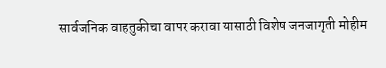सार्वजनिक वाहतुकीचा वापर करावा यासाठी विशेष जनजागृती मोहीम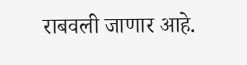राबवली जाणार आहे.